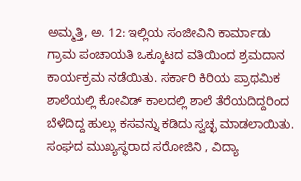ಅಮ್ಮತ್ತಿ, ಅ. 12: ಇಲ್ಲಿಯ ಸಂಜೀವಿನಿ ಕಾರ್ಮಾಡು ಗ್ರಾಮ ಪಂಚಾಯತಿ ಒಕ್ಕೂಟದ ವತಿಯಿಂದ ಶ್ರಮದಾನ ಕಾರ್ಯಕ್ರಮ ನಡೆಯಿತು. ಸರ್ಕಾರಿ ಕಿರಿಯ ಪ್ರಾಥಮಿಕ ಶಾಲೆಯಲ್ಲಿ ಕೋವಿಡ್ ಕಾಲದಲ್ಲಿ ಶಾಲೆ ತೆರೆಯದಿದ್ದರಿಂದ ಬೆಳೆದಿದ್ದ ಹುಲ್ಲು ಕಸವನ್ನು ಕಡಿದು ಸ್ವಚ್ಛ ಮಾಡಲಾಯಿತು. ಸಂಘದ ಮುಖ್ಯಸ್ಥರಾದ ಸರೋಜಿನಿ , ವಿದ್ಯಾ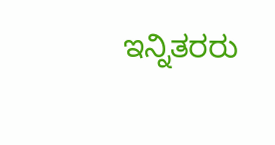ಇನ್ನಿತರರು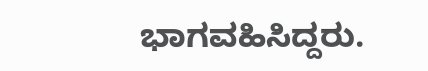ಭಾಗವಹಿಸಿದ್ದರು.